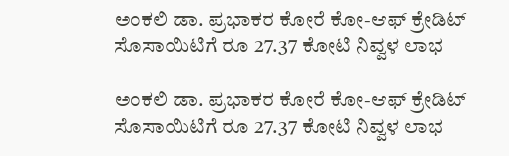ಅಂಕಲಿ ಡಾ. ಪ್ರಭಾಕರ ಕೋರೆ ಕೋ-ಆಫ್ ಕ್ರೇಡಿಟ್ ಸೊಸಾಯಿಟಿಗೆ ರೂ 27.37 ಕೋಟಿ ನಿವ್ವಳ ಲಾಭ

ಅಂಕಲಿ ಡಾ. ಪ್ರಭಾಕರ ಕೋರೆ ಕೋ-ಆಫ್ ಕ್ರೇಡಿಟ್ ಸೊಸಾಯಿಟಿಗೆ ರೂ 27.37 ಕೋಟಿ ನಿವ್ವಳ ಲಾಭ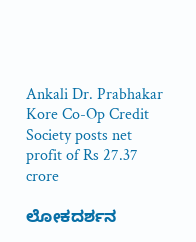Ankali Dr. Prabhakar Kore Co-Op Credit Society posts net profit of Rs 27.37 crore

ಲೋಕದರ್ಶನ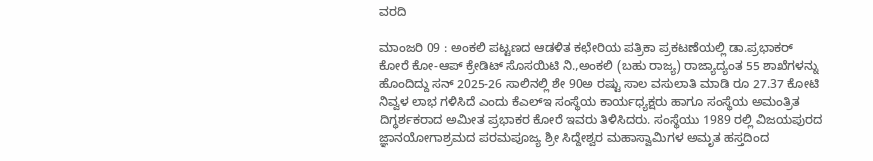ವರದಿ

ಮಾಂಜರಿ 09 : ಅಂಕಲಿ ಪಟ್ಟಣದ ಆಡಳಿತ ಕಛೇರಿಯ ಪತ್ರಿಕಾ ಪ್ರಕಟಣೆಯಲ್ಲಿ ಡಾ.ಪ್ರಭಾಕರ್ ಕೋರೆ ಕೋ-ಆಪ್ ಕ್ರೇಡಿಟ್ ಸೊಸಯಿಟಿ ನಿ.,ಅಂಕಲಿ (ಬಹು ರಾಜ್ಯ) ರಾಜ್ಯಾದ್ಯಂತ 55 ಶಾಖೆಗಳನ್ನು ಹೊಂದಿದ್ದು ಸನ್ 2025-26 ಸಾಲಿನಲ್ಲಿ ಶೇ 90ಅ ರಷ್ಟು ಸಾಲ ವಸುಲಾತಿ ಮಾಡಿ ರೂ 27.37 ಕೋಟಿ ನಿವ್ವಳ ಲಾಭ ಗಳಿಸಿದೆ ಎಂದು ಕೆಎಲ್‌ಇ ಸಂಸ್ಥೆಯ ಕಾರ್ಯಧ್ಯಕ್ಷರು ಹಾಗೂ ಸಂಸ್ಥೆಯ ಅಮಂತ್ರಿತ ದಿಗ್ಧರ್ಶಕರಾದ ಅಮೀತ ಪ್ರಭಾಕರ ಕೋರೆ ಇವರು ತಿಳಿಸಿದರು. ಸಂಸ್ಥೆಯು 1989 ರಲ್ಲಿ ವಿಜಯಪುರದ ಜ್ಞಾನಯೋಗಾಶ್ರಮದ ಪರಮಪೂಜ್ಯ ಶ್ರೀ ಸಿದ್ದೇಶ್ವರ ಮಹಾಸ್ವಾಮಿಗಳ ಅಮೃತ ಹಸ್ತದಿಂದ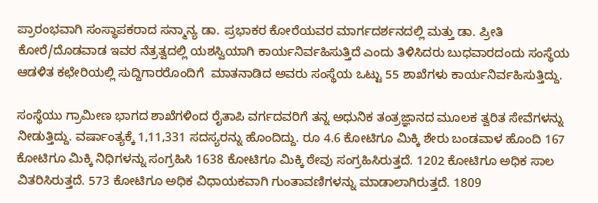ಪ್ರಾರಂಭವಾಗಿ ಸಂಸ್ಥಾಪಕರಾದ ಸನ್ಮಾನ್ಯ ಡಾ. ಪ್ರಭಾಕರ ಕೋರೆಯವರ ಮಾರ್ಗದರ್ಶನದಲ್ಲಿ ಮತ್ತು ಡಾ. ಪ್ರೀತಿ ಕೋರೆ/ದೊಡವಾಡ ಇವರ ನೆತ್ರತ್ವದಲ್ಲಿ ಯಶಸ್ವಿಯಾಗಿ ಕಾರ್ಯನಿರ್ವಹಿಸುತ್ತಿದೆ ಎಂದು ತಿಳಿಸಿದರು ಬುಧವಾರದಂದು ಸಂಸ್ಥೆಯ ಆಡಳಿತ ಕಛೇರಿಯಲ್ಲಿ ಸುದ್ದಿಗಾರರೊಂದಿಗೆ  ಮಾತನಾಡಿದ ಅವರು ಸಂಸ್ಥೆಯ ಒಟ್ಟು 55 ಶಾಖೆಗಳು ಕಾರ್ಯನಿರ್ವಹಿಸುತ್ತಿದ್ದು.

ಸಂಸ್ಥೆಯು ಗ್ರಾಮೀಣ ಭಾಗದ ಶಾಖೆಗಳಿಂದ ರೈತಾಪಿ ವರ್ಗದವರಿಗೆ ತನ್ನ ಅಧುನಿಕ ತಂತ್ರಜ್ಞಾನದ ಮೂಲಕ ತ್ವರಿತ ಸೇವೆಗಳನ್ನು ನೀಡುತ್ತಿದ್ದು. ವರ್ಷಾಂತ್ಯಕ್ಕೆ 1,11,331 ಸದಸ್ಯರನ್ನು ಹೊಂದಿದ್ದು. ರೂ 4.6 ಕೋಟಿಗೂ ಮಿಕ್ಕಿ ಶೇರು ಬಂಡವಾಳ ಹೊಂದಿ 167 ಕೋಟಿಗೂ ಮಿಕ್ಕಿ ನಿಧಿಗಳನ್ನು ಸಂಗ್ರಹಿಸಿ 1638 ಕೋಟಿಗೂ ಮಿಕ್ಕಿ ಠೇವು ಸಂಗ್ರಹಿಸಿರುತ್ತದೆ. 1202 ಕೋಟಿಗೂ ಅಧಿಕ ಸಾಲ ವಿತರಿಸಿರುತ್ತದೆ. 573 ಕೋಟಿಗೂ ಅಧಿಕ ವಿಧಾಯಕವಾಗಿ ಗುಂತಾವಣಿಗಳನ್ನು ಮಾಡಾಲಾಗಿರುತ್ತದೆ. 1809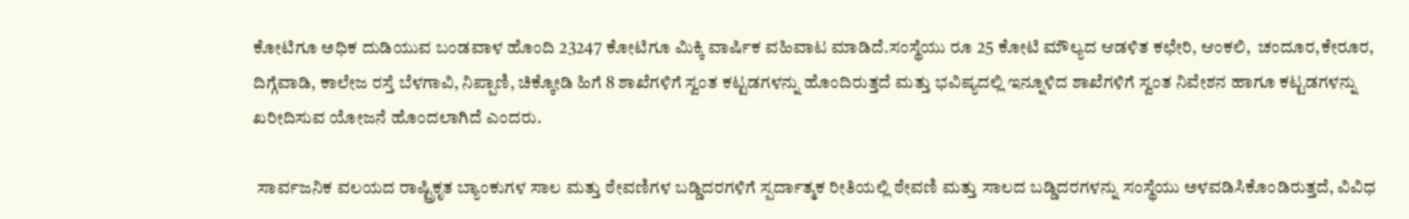ಕೋಟಿಗೂ ಅಧಿಕ ದುಡಿಯುವ ಬಂಡವಾಳ ಹೊಂದಿ 23247 ಕೋಟಿಗೂ ಮಿಕ್ಕಿ ವಾರ್ಷಿಕ ವಹಿವಾಟ ಮಾಡಿದೆ.ಸಂಸ್ಥೆಯು ರೂ 25 ಕೋಟಿ ಮೌಲ್ಯದ ಆಡಳಿತ ಕಛೇರಿ, ಆಂಕಲಿ,  ಚಂದೂರ,ಕೇರೂರ, ದಿಗ್ಗೆವಾಡಿ, ಕಾಲೇಜ ರಸ್ತೆ ಬೆಳಗಾವಿ, ನಿಪ್ಪಾಣಿ, ಚಿಕ್ಕೋಡಿ ಹಿಗೆ 8 ಶಾಖೆಗಳಿಗೆ ಸ್ವಂತ ಕಟ್ಟಡಗಳನ್ನು ಹೊಂದಿರುತ್ತದೆ ಮತ್ತು ಭವಿಷ್ಯದಲ್ಲಿ ಇನ್ನೂಳಿದ ಶಾಖೆಗಳಿಗೆ ಸ್ವಂತ ನಿವೇಶನ ಹಾಗೂ ಕಟ್ಟಡಗಳನ್ನು ಖರೀದಿಸುವ ಯೋಜನೆ ಹೊಂದಲಾಗಿದೆ ಎಂದರು.

 ಸಾರ್ವಜನಿಕ ವಲಯದ ರಾಷ್ಟ್ರಿಕೃತ ಬ್ಯಾಂಕುಗಳ ಸಾಲ ಮತ್ತು ಠೇವಣಿಗಳ ಬಡ್ಡಿದರಗಳಿಗೆ ಸ್ಪರ್ದಾತ್ಮಕ ರೀತಿಯಲ್ಲಿ ಠೇವಣಿ ಮತ್ತು ಸಾಲದ ಬಡ್ಡಿದರಗಳನ್ನು ಸಂಸ್ಥೆಯು ಅಳವಡಿಸಿಕೊಂಡಿರುತ್ತದೆ, ವಿವಿಧ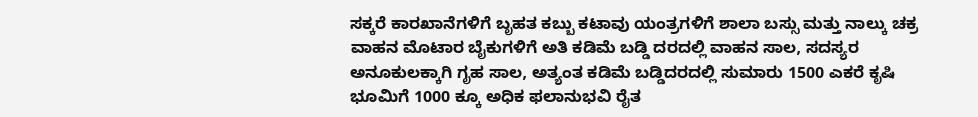ಸಕ್ಕರೆ ಕಾರಖಾನೆಗಳಿಗೆ ಬೃಹತ ಕಬ್ಬು ಕಟಾವು ಯಂತ್ರಗಳಿಗೆ ಶಾಲಾ ಬಸ್ಸು ಮತ್ತು ನಾಲ್ಕು ಚಕ್ರ ವಾಹನ ಮೊಟಾರ ಬೈಕುಗಳಿಗೆ ಅತಿ ಕಡಿಮೆ ಬಡ್ಡಿ ದರದಲ್ಲಿ ವಾಹನ ಸಾಲ, ಸದಸ್ಯರ ಅನೂಕುಲಕ್ಕಾಗಿ ಗೃಹ ಸಾಲ, ಅತ್ಯಂತ ಕಡಿಮೆ ಬಡ್ಡಿದರದಲ್ಲಿ ಸುಮಾರು 1500 ಎಕರೆ ಕೃಷಿ ಭೂಮಿಗೆ 1000 ಕ್ಕೂ ಅಧಿಕ ಫಲಾನುಭವಿ ರೈತ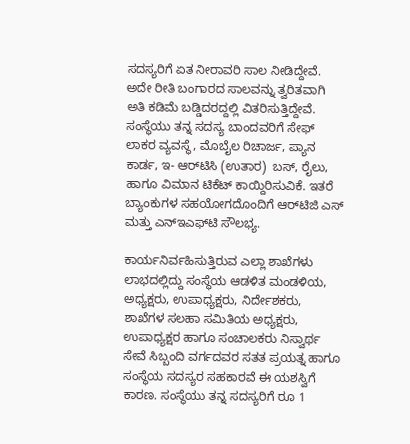ಸದಸ್ಯರಿಗೆ ಏತ ನೀರಾವರಿ ಸಾಲ ನೀಡಿದ್ದೇವೆ. ಅದೇ ರೀತಿ ಬಂಗಾರದ ಸಾಲವನ್ನು ತ್ವರಿತವಾಗಿ ಅತಿ ಕಡಿಮೆ ಬಡ್ಡಿದರದ್ದಲ್ಲಿ ವಿತರಿಸುತ್ತಿದ್ದೇವೆ. ಸಂಸ್ಥೆಯು ತನ್ನ ಸದಸ್ಯ ಬಾಂದವರಿಗೆ ಸೇಫ್ ಲಾಕರ ವ್ಯವಸ್ಥೆ, ಮೊಬೈಲ ರಿಚಾರ್ಜ, ಪ್ಯಾನ ಕಾರ್ಡ, ಇ- ಆರ್‌ಟಿಸಿ (ಉತಾರ)  ಬಸ್, ರೈಲು, ಹಾಗೂ ವಿಮಾನ ಟಿಕೆಟ್ ಕಾಯ್ದಿರಿಸುವಿಕೆ. ಇತರೆ ಬ್ಯಾಂಕುಗಳ ಸಹಯೋಗದೊಂದಿಗೆ ಆರ್‌ಟಿಜಿ ಎಸ್ ಮತ್ತು ಎನ್‌ಇಎಫ್‌ಟಿ ಸೌಲಭ್ಯ.

ಕಾರ್ಯನಿರ್ವಹಿಸುತ್ತಿರುವ ಎಲ್ಲಾ ಶಾಖೆಗಳು ಲಾಭದಲ್ಲಿದ್ದು ಸಂಸ್ಥೆಯ ಆಡಳಿತ ಮಂಡಳಿಯ, ಅಧ್ಯಕ್ಷರು, ಉಪಾಧ್ಯಕ್ಷರು, ನಿರ್ದೇಶಕರು, ಶಾಖೆಗಳ ಸಲಹಾ ಸಮಿತಿಯ ಅಧ್ಯಕ್ಷರು, ಉಪಾಧ್ಯಕ್ಷರ ಹಾಗೂ ಸಂಚಾಲಕರು ನಿಸ್ವಾರ್ಥ ಸೇವೆ ಸಿಬ್ಬಂದಿ ವರ್ಗದವರ ಸತತ ಪ್ರಯತ್ನ ಹಾಗೂ ಸಂಸ್ಥೆಯ ಸದಸ್ಯರ ಸಹಕಾರವೆ ಈ ಯಶಸ್ವಿಗೆ ಕಾರಣ. ಸಂಸ್ಥೆಯು ತನ್ನ ಸದಸ್ಯರಿಗೆ ರೂ 1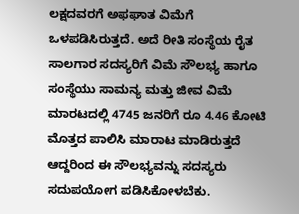ಲಕ್ಷದವರಗೆ ಅಫಘಾತ ವಿಮೆಗೆ ಒಳಪಡಿಸಿರುತ್ತದೆ. ಅದೆ ರೀತಿ ಸಂಸ್ಥೆಯ ರೈತ ಸಾಲಗಾರ ಸದಸ್ಯರಿಗೆ ವಿಮೆ ಸೌಲಭ್ಯ ಹಾಗೂ ಸಂಸ್ಥೆಯು ಸಾಮನ್ಯ ಮತ್ತು ಜೀವ ವಿಮೆ ಮಾರಟದಲ್ಲಿ 4745 ಜನರಿಗೆ ರೂ 4.46 ಕೋಟಿ ಮೊತ್ತದ ಪಾಲಿಸಿ ಮಾರಾಟ ಮಾಡಿರುತ್ತದೆ ಆದ್ದರಿಂದ ಈ ಸೌಲಭ್ಯವನ್ನು ಸದಸ್ಯರು ಸದುಪಯೋಗ ಪಡಿಸಿಕೋಳಬೆಕು.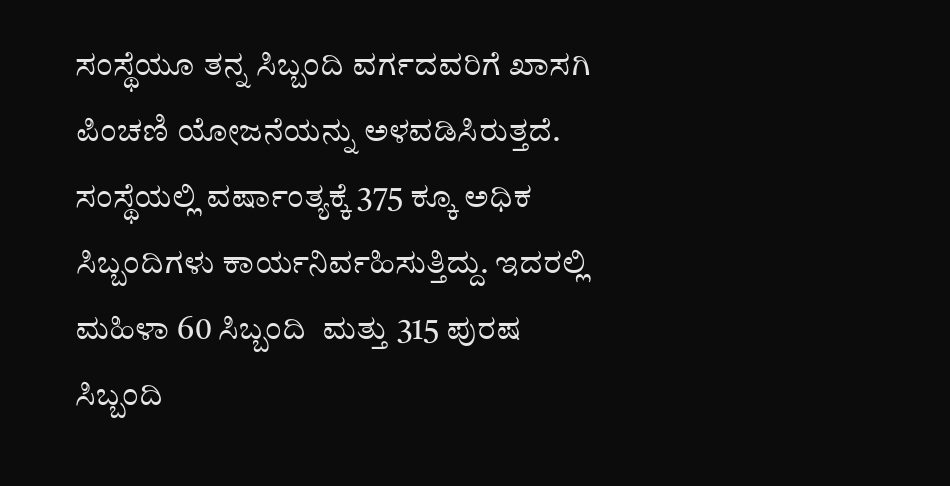ಸಂಸ್ಥೆಯೂ ತನ್ನ ಸಿಬ್ಬಂದಿ ವರ್ಗದವರಿಗೆ ಖಾಸಗಿ ಪಿಂಚಣಿ ಯೋಜನೆಯನ್ನು ಅಳವಡಿಸಿರುತ್ತದೆ. ಸಂಸ್ಥೆಯಲ್ಲಿ ವರ್ಷಾಂತ್ಯಕ್ಕೆ 375 ಕ್ಕೂ ಅಧಿಕ ಸಿಬ್ಬಂದಿಗಳು ಕಾರ್ಯನಿರ್ವಹಿಸುತ್ತಿದ್ದು. ಇದರಲ್ಲಿ ಮಹಿಳಾ 60 ಸಿಬ್ಬಂದಿ  ಮತ್ತು 315 ಪುರಷ ಸಿಬ್ಬಂದಿ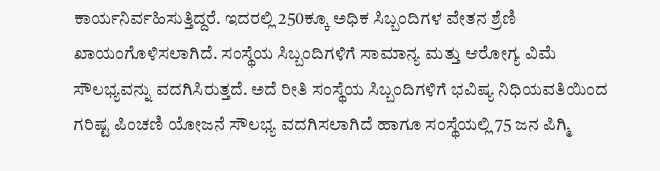ಕಾರ್ಯನಿರ್ವಹಿಸುತ್ತಿದ್ದರೆ. ಇದರಲ್ಲಿ 250ಕ್ಕೂ ಅಧಿಕ ಸಿಬ್ಬಂದಿಗಳ ವೇತನ ಶ್ರೆಣಿ ಖಾಯಂಗೊಳಿಸಲಾಗಿದೆ. ಸಂಸ್ಥೆಯ ಸಿಬ್ಬಂದಿಗಳಿಗೆ ಸಾಮಾನ್ಯ ಮತ್ತು ಆರೋಗ್ಯ ವಿಮೆ ಸೌಲಭ್ಯವನ್ನು ವದಗಿಸಿರುತ್ತದೆ. ಅದೆ ರೀತಿ ಸಂಸ್ಥೆಯ ಸಿಬ್ಬಂದಿಗಳಿಗೆ ಭವಿಷ್ಯ ನಿಧಿಯವತಿಯಿಂದ ಗರಿಷ್ಟ ಪಿಂಚಣಿ ಯೋಜನೆ ಸೌಲಭ್ಯ ವದಗಿಸಲಾಗಿದೆ ಹಾಗೂ ಸಂಸ್ಥೆಯಲ್ಲಿ 75 ಜನ ಪಿಗ್ಮಿ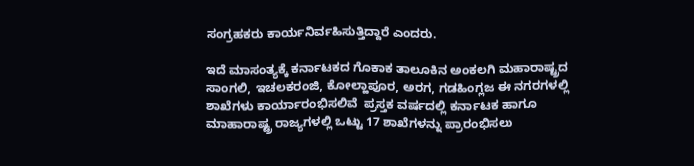ಸಂಗ್ರಹಕರು ಕಾರ್ಯನಿರ್ವಹಿಸುತ್ತಿದ್ದಾರೆ ಎಂದರು.

ಇದೆ ಮಾಸಂತ್ಯಕ್ಕೆ ಕರ್ನಾಟಕದ ಗೊಕಾಕ ತಾಲೂಕಿನ ಅಂಕಲಗಿ ಮಹಾರಾಷ್ಟ್ರದ ಸಾಂಗಲಿ, ಇಚಲಕರಂಜಿ, ಕೋಲ್ಹಾಪೂರ, ಅರಗ, ಗಡಹಿಂಗ್ಲಜ ಈ ನಗರಗಳಲ್ಲಿ ಶಾಖೆಗಳು ಕಾರ್ಯಾರಂಭಿಸಲಿವೆ  ಪ್ರಸ್ತಕ ವರ್ಷದಲ್ಲಿ ಕರ್ನಾಟಕ ಹಾಗೂ ಮಾಹಾರಾಷ್ಟ್ರ ರಾಜ್ಯಗಳಲ್ಲಿ ಒಟ್ಟು 17 ಶಾಖೆಗಳನ್ನು ಪ್ರಾರಂಭಿಸಲು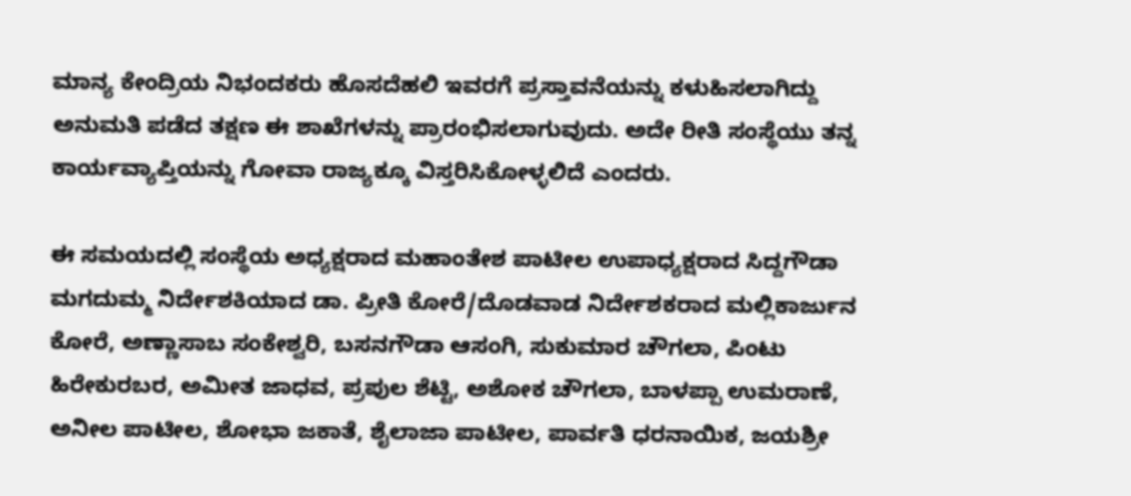ಮಾನ್ಯ ಕೇಂದ್ರಿಯ ನಿಭಂದಕರು ಹೊಸದೆಹಲಿ ಇವರಗೆ ಪ್ರಸ್ತಾವನೆಯನ್ನು ಕಳುಹಿಸಲಾಗಿದ್ದು ಅನುಮತಿ ಪಡೆದ ತಕ್ಷಣ ಈ ಶಾಖೆಗಳನ್ನು ಪ್ರಾರಂಭಿಸಲಾಗುವುದು. ಅದೇ ರೀತಿ ಸಂಸ್ಥೆಯು ತನ್ನ ಕಾರ್ಯವ್ಯಾಪ್ತಿಯನ್ನು ಗೋವಾ ರಾಜ್ಯಕ್ಕೂ ವಿಸ್ತರಿಸಿಕೋಳ್ಳಲಿದೆ ಎಂದರು.

ಈ ಸಮಯದಲ್ಲಿ ಸಂಸ್ಥೆಯ ಅಧ್ಯಕ್ಷರಾದ ಮಹಾಂತೇಶ ಪಾಟೀಲ ಉಪಾಧ್ಯಕ್ಷರಾದ ಸಿದ್ದಗೌಡಾ ಮಗದುಮ್ಮ ನಿರ್ದೇಶಕಿಯಾದ ಡಾ. ಪ್ರೀತಿ ಕೋರೆ/ದೊಡವಾಡ ನಿರ್ದೇಶಕರಾದ ಮಲ್ಲಿಕಾರ್ಜುನ ಕೋರೆ, ಅಣ್ಣಾಸಾಬ ಸಂಕೇಶ್ವರಿ, ಬಸನಗೌಡಾ ಆಸಂಗಿ, ಸುಕುಮಾರ ಚೌಗಲಾ, ಪಿಂಟು ಹಿರೇಕುರಬರ, ಅಮೀತ ಜಾಧವ, ಪ್ರಪುಲ ಶೆಟ್ಟಿ, ಅಶೋಕ ಚೌಗಲಾ, ಬಾಳಪ್ಪಾ ಉಮರಾಣೆ, ಅನೀಲ ಪಾಟೀಲ, ಶೋಭಾ ಜಕಾತೆ, ಶೈಲಾಜಾ ಪಾಟೀಲ, ಪಾರ್ವತಿ ಧರನಾಯಿಕ, ಜಯಶ್ರೀ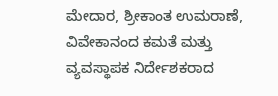ಮೇದಾರ, ಶ್ರೀಕಾಂತ ಉಮರಾಣೆ, ವಿವೇಕಾನಂದ ಕಮತೆ ಮತ್ತು ವ್ಯವಸ್ಥಾಪಕ ನಿರ್ದೇಶಕರಾದ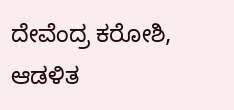ದೇವೆಂದ್ರ ಕರೋಶಿ, ಆಡಳಿತ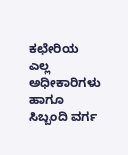ಕಛೇರಿಯ ಎಲ್ಲ ಅಧೀಕಾರಿಗಳು ಹಾಗೂ ಸಿಬ್ಬಂದಿ ವರ್ಗ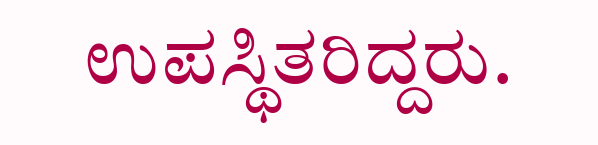ಉಪಸ್ಥಿತರಿದ್ದರು.